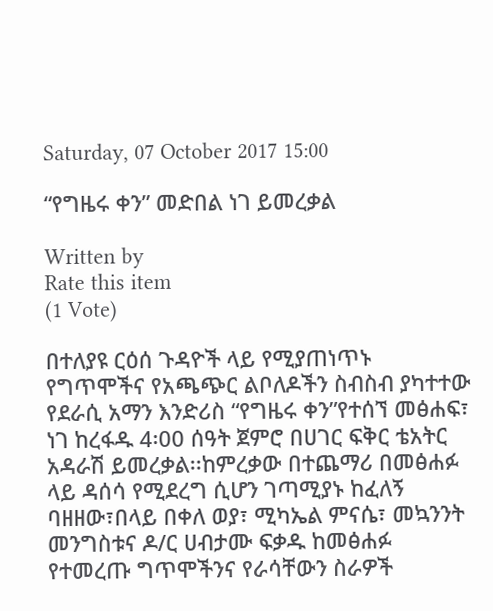Saturday, 07 October 2017 15:00

“የግዜሩ ቀን” መድበል ነገ ይመረቃል

Written by
Rate this item
(1 Vote)

በተለያዩ ርዕሰ ጉዳዮች ላይ የሚያጠነጥኑ የግጥሞችና የአጫጭር ልቦለዶችን ስብስብ ያካተተው የደራሲ አማን እንድሪስ “የግዜሩ ቀን”የተሰኘ መፅሐፍ፣ ነገ ከረፋዱ 4፡00 ሰዓት ጀምሮ በሀገር ፍቅር ቴአትር አዳራሽ ይመረቃል፡፡ከምረቃው በተጨማሪ በመፅሐፉ ላይ ዳሰሳ የሚደረግ ሲሆን ገጣሚያኑ ከፈለኝ ባዘዘው፣በላይ በቀለ ወያ፣ ሚካኤል ምናሴ፣ መኳንንት መንግስቱና ዶ/ር ሀብታሙ ፍቃዱ ከመፅሐፉ የተመረጡ ግጥሞችንና የራሳቸውን ስራዎች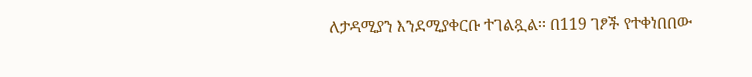ለታዳሚያን እንደሚያቀርቡ ተገልጿል፡፡ በ119 ገፆች የተቀነበበው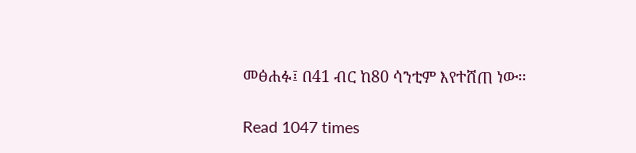መፅሐፉ፤ በ41 ብር ከ80 ሳንቲም እየተሸጠ ነው፡፡

Read 1047 times